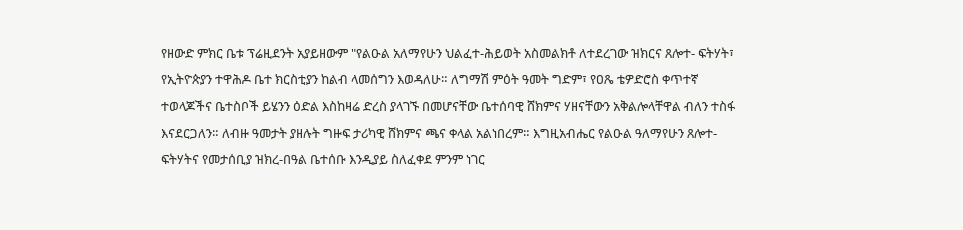የዘውድ ምክር ቤቱ ፕሬዚደንት አያይዘውም "የልዑል አለማየሁን ህልፈተ-ሕይወት አስመልክቶ ለተደረገው ዝክርና ጸሎተ- ፍትሃት፣ የኢትዮጵያን ተዋሕዶ ቤተ ክርስቲያን ከልብ ላመሰግን እወዳለሁ። ለግማሽ ምዕት ዓመት ግድም፣ የዐጼ ቴዎድሮስ ቀጥተኛ ተወላጆችና ቤተስቦች ይሄንን ዕድል እስከዛሬ ድረስ ያላገኙ በመሆናቸው ቤተሰባዊ ሸክምና ሃዘናቸውን አቅልሎላቸዋል ብለን ተስፋ እናደርጋለን። ለብዙ ዓመታት ያዘሉት ግዙፍ ታሪካዊ ሸክምና ጫና ቀላል አልነበረም። እግዚአብሔር የልዑል ዓለማየሁን ጸሎተ-ፍትሃትና የመታሰቢያ ዝክረ-በዓል ቤተሰቡ እንዲያይ ስለፈቀደ ምንም ነገር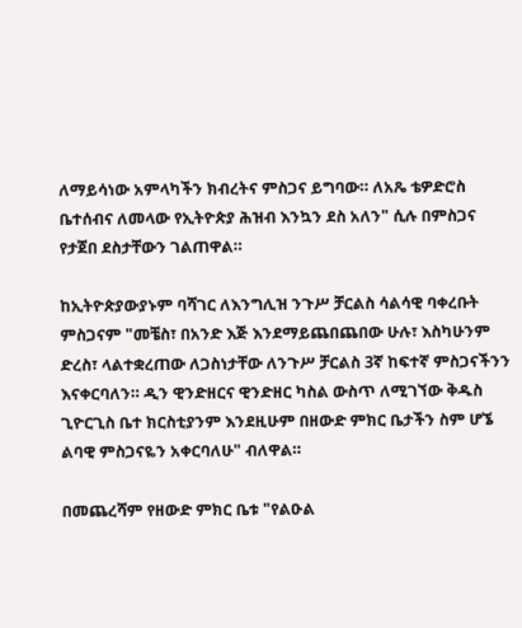ለማይሳነው አምላካችን ክብረትና ምስጋና ይግባው። ለአጼ ቴዎድሮስ ቤተሰብና ለመላው የኢትዮጵያ ሕዝብ እንኳን ደስ አለን" ሲሉ በምስጋና የታጀበ ደስታቸውን ገልጠዋል።

ከኢትዮጵያውያኑም ባሻገር ለእንግሊዝ ንጉሥ ቻርልስ ሳልሳዊ ባቀረቡት ምስጋናም "መቼስ፣ በአንድ እጅ እንደማይጨበጨበው ሁሉ፣ እስካሁንም ድረስ፣ ላልተቋረጠው ለጋስነታቸው ለንጉሥ ቻርልስ 3ኛ ከፍተኛ ምስጋናችንን እናቀርባለን። ዲን ዊንድዘርና ዊንድዘር ካስል ውስጥ ለሚገኘው ቅዱስ ጊዮርጊስ ቤተ ክርስቲያንም እንደዚሁም በዘውድ ምክር ቤታችን ስም ሆኜ ልባዊ ምስጋናዬን አቀርባለሁ" ብለዋል።

በመጨረሻም የዘውድ ምክር ቤቱ "የልዑል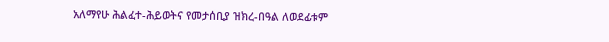አለማየሁ ሕልፈተ-ሕይወትና የመታሰቢያ ዝክረ-በዓል ለወደፊቱም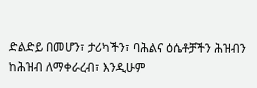ድልድይ በመሆን፣ ታሪካችን፣ ባሕልና ዕሴቶቻችን ሕዝብን ከሕዝብ ለማቀራረብ፣ እንዲሁም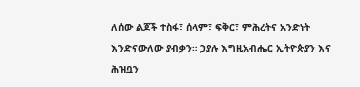ለሰው ልጆች ተስፋ፣ ሰላም፣ ፍቅር፣ ምሕረትና አንድነት እንድናውለው ያብቃን። ኃያሉ እግዚአብሔር ኢትዮጵያን እና ሕዝቧን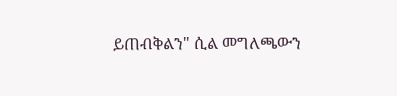ይጠብቅልን" ሲል መግለጫውን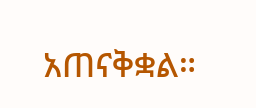አጠናቅቋል።